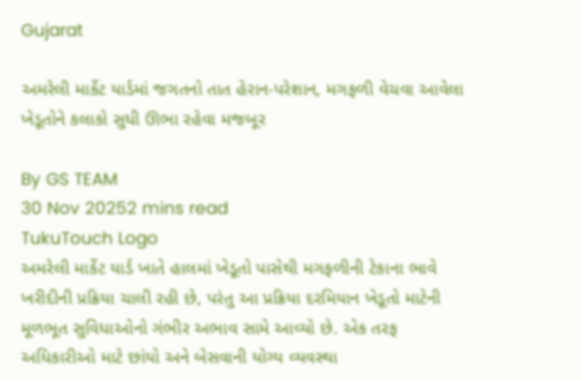Gujarat

અમરેલી માર્કેટ યાર્ડમાં જગતનો તાત હેરાન-પરેશાન, મગફળી વેચવા આવેલા ખેડૂતોને કલાકો સુધી ઊભા રહેવા મજબૂર

By GS TEAM
30 Nov 20252 mins read
TukuTouch Logo
અમરેલી માર્કેટ યાર્ડ ખાતે હાલમાં ખેડૂતો પાસેથી મગફળીની ટેકાના ભાવે ખરીદીની પ્રક્રિયા ચાલી રહી છે, પરંતુ આ પ્રક્રિયા દરમિયાન ખેડૂતો માટેની મૂળભૂત સુવિધાઓનો ગંભીર અભાવ સામે આવ્યો છે. એક તરફ અધિકારીઓ માટે છાંયો અને બેસવાની યોગ્ય વ્યવસ્થા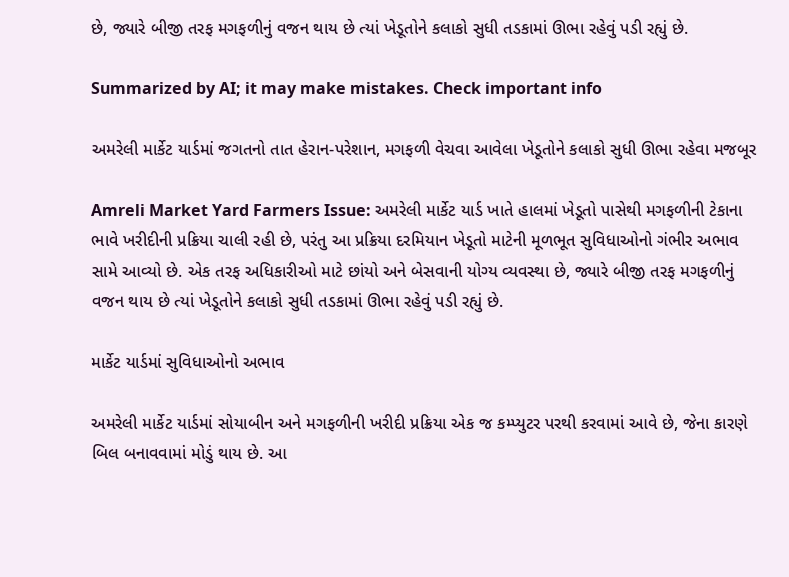છે, જ્યારે બીજી તરફ મગફળીનું વજન થાય છે ત્યાં ખેડૂતોને કલાકો સુધી તડકામાં ઊભા રહેવું પડી રહ્યું છે.

Summarized by AI; it may make mistakes. Check important info

અમરેલી માર્કેટ યાર્ડમાં જગતનો તાત હેરાન-પરેશાન, મગફળી વેચવા આવેલા ખેડૂતોને કલાકો સુધી ઊભા રહેવા મજબૂર

Amreli Market Yard Farmers Issue: અમરેલી માર્કેટ યાર્ડ ખાતે હાલમાં ખેડૂતો પાસેથી મગફળીની ટેકાના ભાવે ખરીદીની પ્રક્રિયા ચાલી રહી છે, પરંતુ આ પ્રક્રિયા દરમિયાન ખેડૂતો માટેની મૂળભૂત સુવિધાઓનો ગંભીર અભાવ સામે આવ્યો છે. એક તરફ અધિકારીઓ માટે છાંયો અને બેસવાની યોગ્ય વ્યવસ્થા છે, જ્યારે બીજી તરફ મગફળીનું વજન થાય છે ત્યાં ખેડૂતોને કલાકો સુધી તડકામાં ઊભા રહેવું પડી રહ્યું છે.

માર્કેટ યાર્ડમાં સુવિધાઓનો અભાવ

અમરેલી માર્કેટ યાર્ડમાં સોયાબીન અને મગફળીની ખરીદી પ્રક્રિયા એક જ કમ્પ્યુટર પરથી કરવામાં આવે છે, જેના કારણે બિલ બનાવવામાં મોડું થાય છે. આ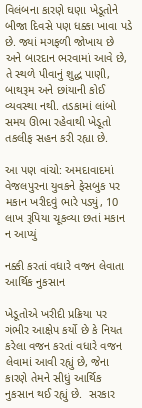વિલંબના કારણે ઘણા ખેડૂતોને બીજા દિવસે પણ ધક્કા ખાવા પડે છે. જ્યાં મગફળી જોખાય છે અને બારદાન ભરવામાં આવે છે, તે સ્થળે પીવાનું શુદ્ધ પાણી, બાથરૂમ અને છાંયાની કોઈ વ્યવસ્થા નથી. તડકામાં લાંબો સમય ઊભા રહેવાથી ખેડૂતો તકલીફ સહન કરી રહ્યા છે.

આ પણ વાંચો: અમદાવાદમાં વેજલપુરના યુવકને ફેસબુક પર મકાન ખરીદવું ભારે પડ્યું, 10 લાખ રૂપિયા ચૂકવ્યા છતાં મકાન ન આપ્યું

નક્કી કરતાં વધારે વજન લેવાતા આર્થિક નુકસાન

ખેડૂતોએ ખરીદી પ્રક્રિયા પર ગંભીર આક્ષેપ કર્યો છે કે નિયત કરેલા વજન કરતાં વધારે વજન લેવામાં આવી રહ્યું છે, જેના કારણે તેમને સીધું આર્થિક નુકસાન થઈ રહ્યું છે.  સરકાર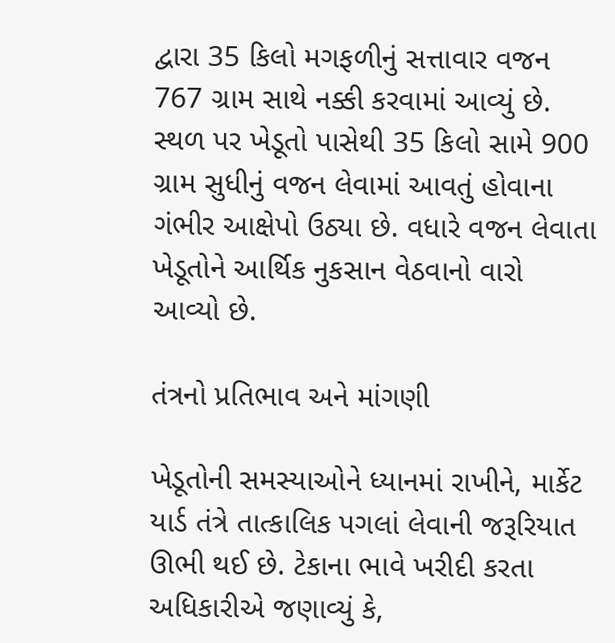દ્વારા 35 કિલો મગફળીનું સત્તાવાર વજન 767 ગ્રામ સાથે નક્કી કરવામાં આવ્યું છે. સ્થળ પર ખેડૂતો પાસેથી 35 કિલો સામે 900 ગ્રામ સુધીનું વજન લેવામાં આવતું હોવાના ગંભીર આક્ષેપો ઉઠ્યા છે. વધારે વજન લેવાતા ખેડૂતોને આર્થિક નુકસાન વેઠવાનો વારો આવ્યો છે.

તંત્રનો પ્રતિભાવ અને માંગણી

ખેડૂતોની સમસ્યાઓને ધ્યાનમાં રાખીને, માર્કેટ યાર્ડ તંત્રે તાત્કાલિક પગલાં લેવાની જરૂરિયાત ઊભી થઈ છે. ટેકાના ભાવે ખરીદી કરતા અધિકારીએ જણાવ્યું કે,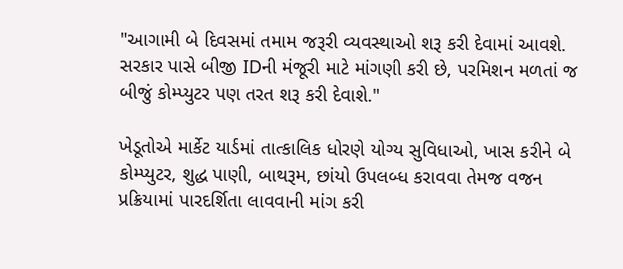"આગામી બે દિવસમાં તમામ જરૂરી વ્યવસ્થાઓ શરૂ કરી દેવામાં આવશે. સરકાર પાસે બીજી IDની મંજૂરી માટે માંગણી કરી છે, પરમિશન મળતાં જ બીજું કોમ્પ્યુટર પણ તરત શરૂ કરી દેવાશે."

ખેડૂતોએ માર્કેટ યાર્ડમાં તાત્કાલિક ધોરણે યોગ્ય સુવિધાઓ, ખાસ કરીને બે કોમ્પ્યુટર, શુદ્ધ પાણી, બાથરૂમ, છાંયો ઉપલબ્ધ કરાવવા તેમજ વજન પ્રક્રિયામાં પારદર્શિતા લાવવાની માંગ કરી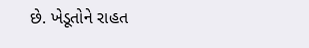છે. ખેડૂતોને રાહત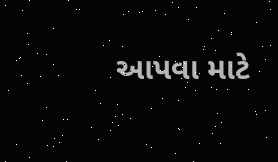આપવા માટે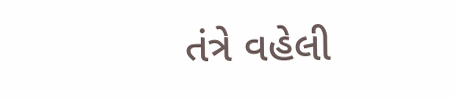તંત્રે વહેલી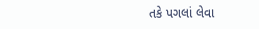તકે પગલાં લેવા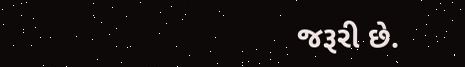જરૂરી છે.